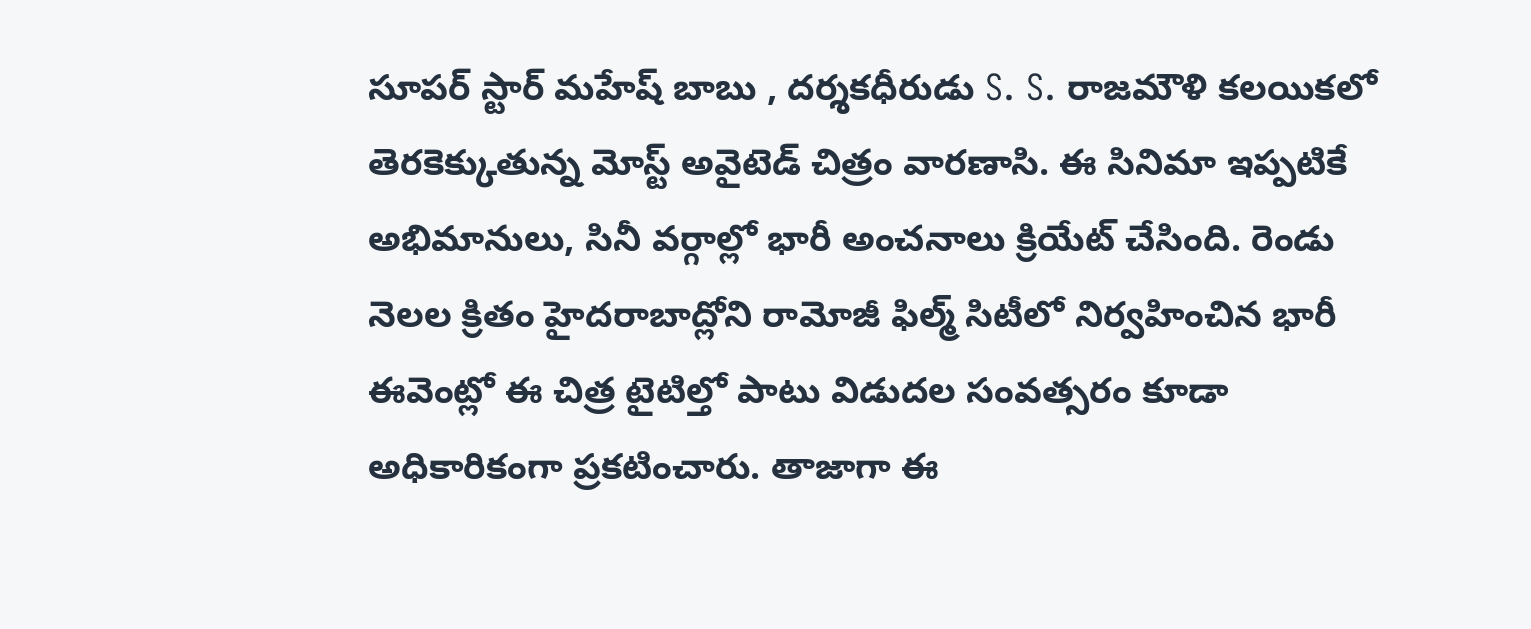సూపర్ స్టార్ మహేష్ బాబు , దర్శకధీరుడు S. S. రాజమౌళి కలయికలో తెరకెక్కుతున్న మోస్ట్ అవైటెడ్ చిత్రం వారణాసి. ఈ సినిమా ఇప్పటికే అభిమానులు, సినీ వర్గాల్లో భారీ అంచనాలు క్రియేట్ చేసింది. రెండు నెలల క్రితం హైదరాబాద్లోని రామోజీ ఫిల్మ్ సిటీలో నిర్వహించిన భారీ ఈవెంట్లో ఈ చిత్ర టైటిల్తో పాటు విడుదల సంవత్సరం కూడా అధికారికంగా ప్రకటించారు. తాజాగా ఈ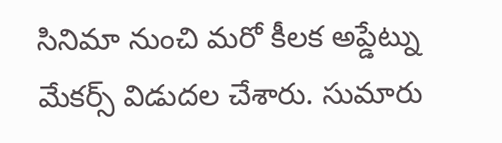సినిమా నుంచి మరో కీలక అప్డేట్ను మేకర్స్ విడుదల చేశారు. సుమారు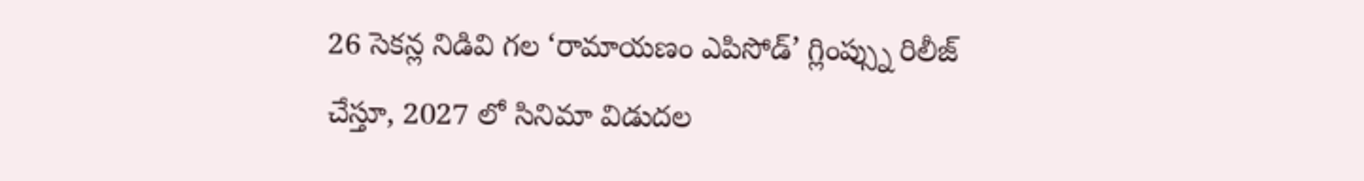26 సెకన్ల నిడివి గల ‘రామాయణం ఎపిసోడ్’ గ్లింప్స్ను రిలీజ్ చేస్తూ, 2027 లో సినిమా విడుదల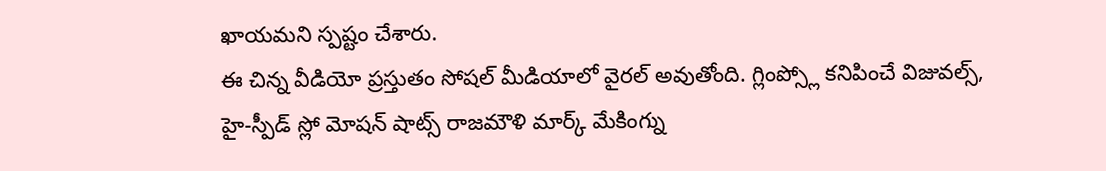ఖాయమని స్పష్టం చేశారు.
ఈ చిన్న వీడియో ప్రస్తుతం సోషల్ మీడియాలో వైరల్ అవుతోంది. గ్లింప్స్లో కనిపించే విజువల్స్, హై-స్పీడ్ స్లో మోషన్ షాట్స్ రాజమౌళి మార్క్ మేకింగ్ను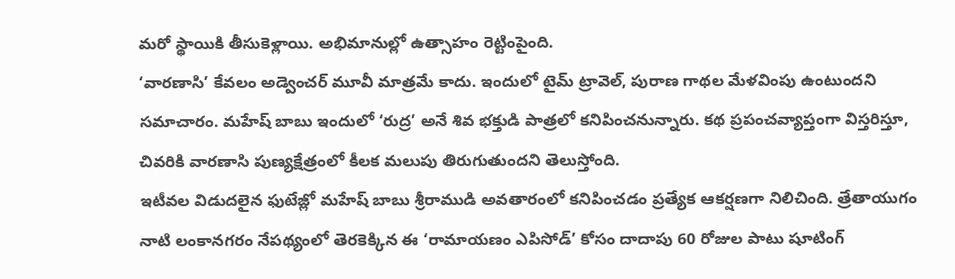మరో స్థాయికి తీసుకెళ్లాయి. అభిమానుల్లో ఉత్సాహం రెట్టింపైంది.
‘వారణాసి’ కేవలం అడ్వెంచర్ మూవీ మాత్రమే కాదు. ఇందులో టైమ్ ట్రావెల్, పురాణ గాథల మేళవింపు ఉంటుందని సమాచారం. మహేష్ బాబు ఇందులో ‘రుద్ర’ అనే శివ భక్తుడి పాత్రలో కనిపించనున్నారు. కథ ప్రపంచవ్యాప్తంగా విస్తరిస్తూ, చివరికి వారణాసి పుణ్యక్షేత్రంలో కీలక మలుపు తిరుగుతుందని తెలుస్తోంది.
ఇటీవల విడుదలైన ఫుటేజ్లో మహేష్ బాబు శ్రీరాముడి అవతారంలో కనిపించడం ప్రత్యేక ఆకర్షణగా నిలిచింది. త్రేతాయుగం నాటి లంకానగరం నేపథ్యంలో తెరకెక్కిన ఈ ‘రామాయణం ఎపిసోడ్’ కోసం దాదాపు 60 రోజుల పాటు షూటింగ్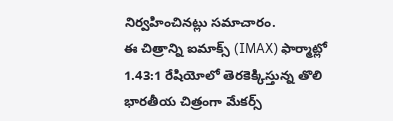నిర్వహించినట్లు సమాచారం.
ఈ చిత్రాన్ని ఐమాక్స్ (IMAX) ఫార్మాట్లో 1.43:1 రేషియోలో తెరకెక్కిస్తున్న తొలి భారతీయ చిత్రంగా మేకర్స్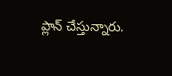ప్లాన్ చేస్తున్నారు.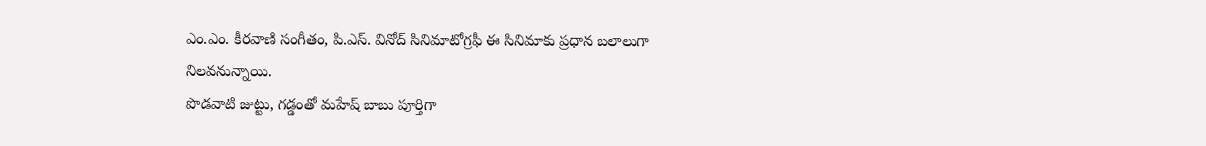ఎం.ఎం. కీరవాణి సంగీతం, పి.ఎస్. వినోద్ సినిమాటోగ్రఫీ ఈ సినిమాకు ప్రధాన బలాలుగా నిలవనున్నాయి.
పొడవాటి జుట్టు, గడ్డంతో మహేష్ బాబు పూర్తిగా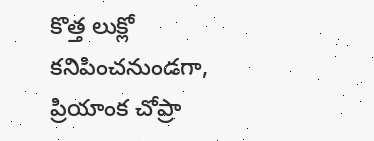కొత్త లుక్లో కనిపించనుండగా, ప్రియాంక చోప్రా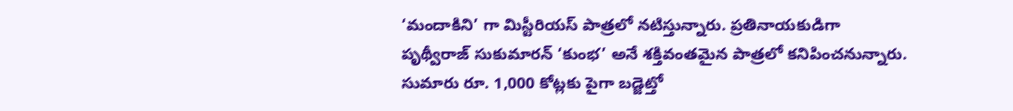‘మందాకిని’ గా మిస్టీరియస్ పాత్రలో నటిస్తున్నారు. ప్రతినాయకుడిగా పృథ్వీరాజ్ సుకుమారన్ ‘కుంభ’ అనే శక్తివంతమైన పాత్రలో కనిపించనున్నారు.
సుమారు రూ. 1,000 కోట్లకు పైగా బడ్జెట్తో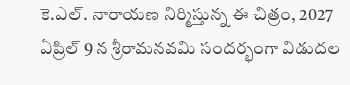కె.ఎల్. నారాయణ నిర్మిస్తున్న ఈ చిత్రం, 2027 ఏప్రిల్ 9 న శ్రీరామనవమి సందర్భంగా విడుదల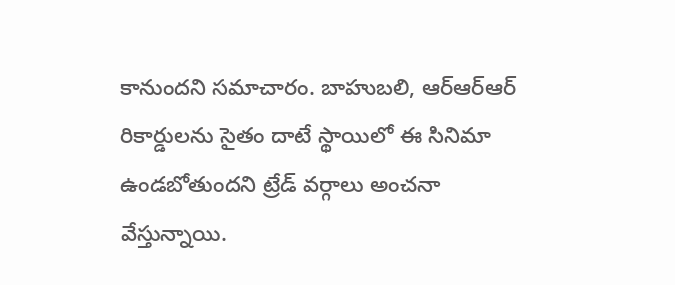కానుందని సమాచారం. బాహుబలి, ఆర్ఆర్ఆర్ రికార్డులను సైతం దాటే స్థాయిలో ఈ సినిమా ఉండబోతుందని ట్రేడ్ వర్గాలు అంచనా వేస్తున్నాయి.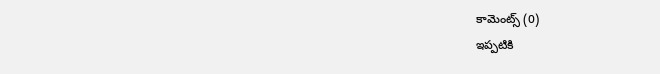కామెంట్స్ (0)
ఇప్పటికి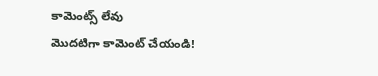కామెంట్స్ లేవు
మొదటిగా కామెంట్ చేయండి!